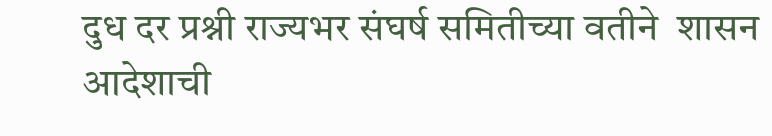दुध दर प्रश्नी राज्यभर संघर्ष समितीच्या वतीने  शासन आदेशाची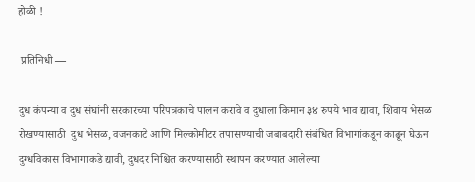होळी !

 प्रतिनिधी —

दुध कंपन्या व दुध संघांनी सरकारच्या परिपत्रकाचे पालन करावे व दुधाला किमान ३४ रुपये भाव द्यावा, शिवाय भेसळ रोखण्यासाठी  दुध भेसळ, वजनकाटे आणि मिल्कोमीटर तपासण्याची जबाबदारी संबंधित विभागांकडून काढून घेऊन दुग्धविकास विभागाकडे द्यावी, दुधदर निश्चित करण्यासाठी स्थापन करण्यात आलेल्या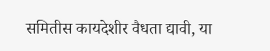समितीस कायदेशीर वैधता द्यावी, या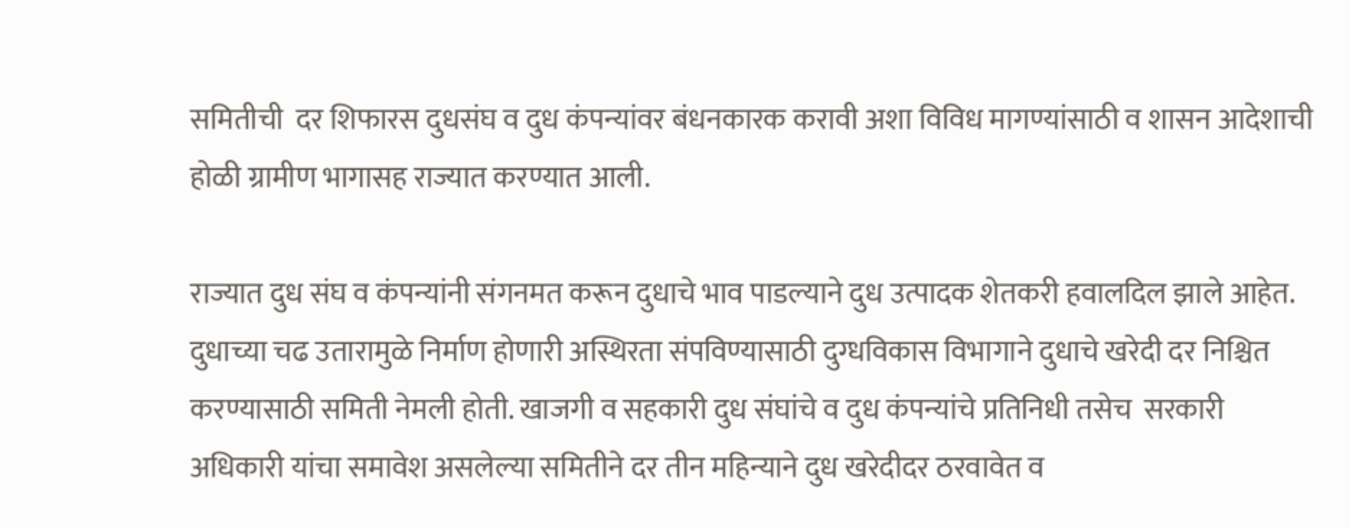समितीची  दर शिफारस दुधसंघ व दुध कंपन्यांवर बंधनकारक करावी अशा विविध मागण्यांसाठी व शासन आदेशाची होळी ग्रामीण भागासह राज्यात करण्यात आली.

राज्यात दुध संघ व कंपन्यांनी संगनमत करून दुधाचे भाव पाडल्याने दुध उत्पादक शेतकरी हवालदिल झाले आहेत. दुधाच्या चढ उतारामुळे निर्माण होणारी अस्थिरता संपविण्यासाठी दुग्धविकास विभागाने दुधाचे खरेदी दर निश्चित करण्यासाठी समिती नेमली होती. खाजगी व सहकारी दुध संघांचे व दुध कंपन्यांचे प्रतिनिधी तसेच  सरकारी अधिकारी यांचा समावेश असलेल्या समितीने दर तीन महिन्याने दुध खरेदीदर ठरवावेत व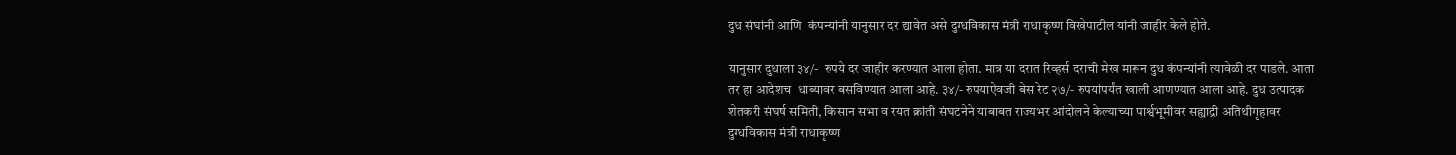दुध संघांनी आणि  कंपन्यांनी यानुसार दर द्यावेत असे दुग्धविकास मंत्री राधाकृष्ण विखेपाटील यांनी जाहीर केले होते.

यानुसार दुधाला ३४/-  रुपये दर जाहीर करण्यात आला होता. मात्र या दरात रिव्हर्स दराची मेख मारून दुध कंपन्यांनी त्यावेळी दर पाडले. आता तर हा आदेशच  धाब्यावर बसविण्यात आला आहे. ३४/- रुपयाऐवजी बेस रेट २७/- रुपयांपर्यंत खाली आणण्यात आला आहे. दुध उत्पादक शेतकरी संघर्ष समिती, किसान सभा व रयत क्रांती संघटनेने याबाबत राज्यभर आंदोलने केल्याच्या पार्श्वभूमीवर सह्याद्री अतिथीगृहावर दुग्धविकास मंत्री राधाकृष्ण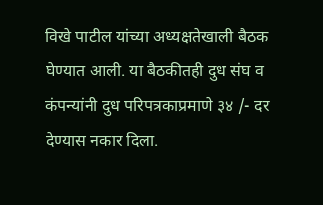विखे पाटील यांच्या अध्यक्षतेखाली बैठक घेण्यात आली. या बैठकीतही दुध संघ व कंपन्यांनी दुध परिपत्रकाप्रमाणे ३४ /- दर देण्यास नकार दिला.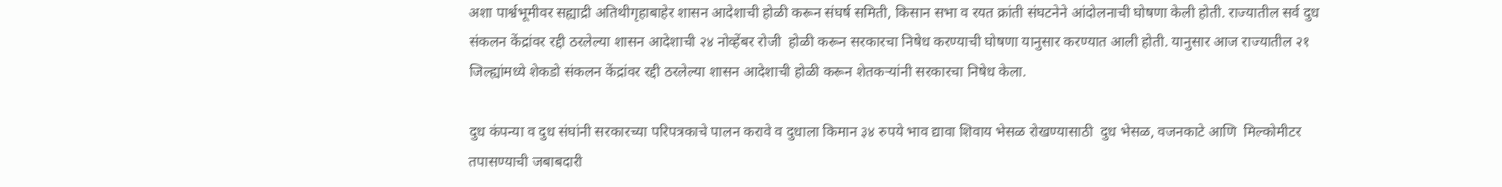अशा पार्श्वभूमीवर सह्याद्री अतिथीगृहाबाहेर शासन आदेशाची होळी करून संघर्ष समिती, किसान सभा व रयत क्रांती संघटनेने आंदोलनाची घोषणा केली होती. राज्यातील सर्व दुध संकलन केंद्रांवर रद्दी ठरलेल्या शासन आदेशाची २४ नोव्हेंबर रोजी  होळी करून सरकारचा निषेध करण्याची घोषणा यानुसार करण्यात आली होती. यानुसार आज राज्यातील २१ जिल्ह्यांमध्ये शेकडो संकलन केंद्रांवर रद्दी ठरलेल्या शासन आदेशाची होळी करून शेतकऱ्यांनी सरकारचा निषेध केला.

दुध कंपन्या व दुध संघांनी सरकारच्या परिपत्रकाचे पालन करावे व दुधाला किमान ३४ रुपये भाव द्यावा शिवाय भेसळ रोखण्यासाठी  दुध भेसळ, वजनकाटे आणि  मिल्कोमीटर तपासण्याची जबाबदारी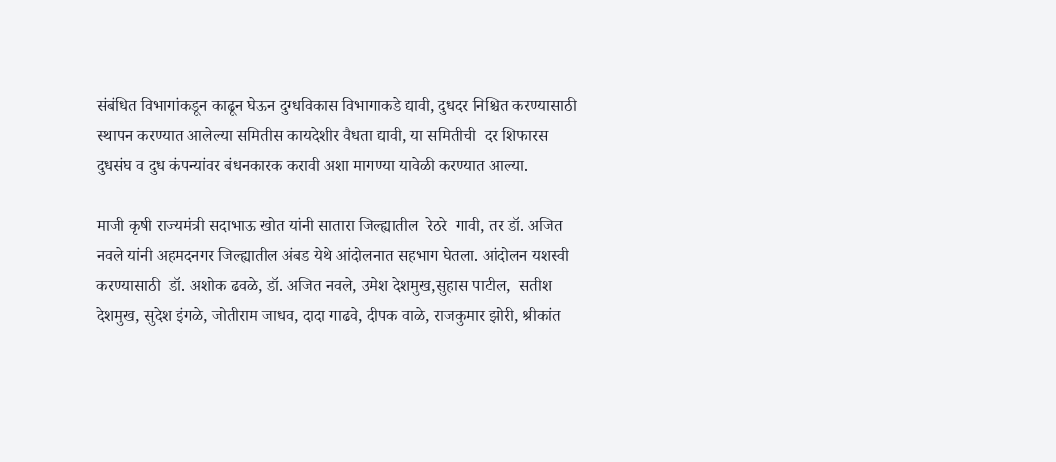संबंधित विभागांकडून काढून घेऊन दुग्धविकास विभागाकडे द्यावी, दुधदर निश्चित करण्यासाठी स्थापन करण्यात आलेल्या समितीस कायदेशीर वैधता द्यावी, या समितीची  दर शिफारस दुधसंघ व दुध कंपन्यांवर बंधनकारक करावी अशा मागण्या यावेळी करण्यात आल्या.

माजी कृषी राज्यमंत्री सदाभाऊ खोत यांनी सातारा जिल्ह्यातील  रेठरे  गावी, तर डॉ. अजित नवले यांनी अहमदनगर जिल्ह्यातील अंबड येथे आंदोलनात सहभाग घेतला. आंदोलन यशस्वी करण्यासाठी  डॉ. अशोक ढवळे, डॉ. अजित नवले, उमेश देशमुख,सुहास पाटील,  सतीश देशमुख, सुदेश इंगळे, जोतीराम जाधव, दादा गाढवे, दीपक वाळे, राजकुमार झोरी, श्रीकांत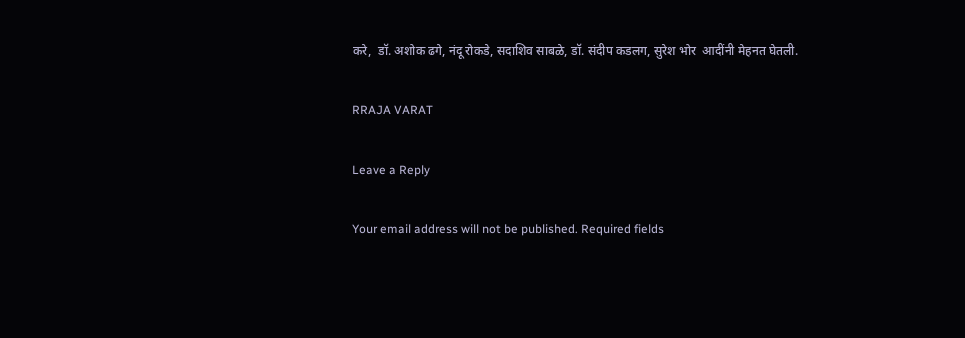करे,  डॉ. अशोक ढगे, नंदू रोकडे, सदाशिव साबळे, डॉ. संदीप कडलग, सुरेश भोर  आदींनी मेहनत घेतली.

RRAJA VARAT

Leave a Reply

Your email address will not be published. Required fields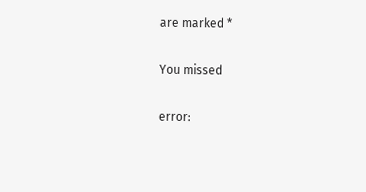are marked *

You missed

error: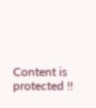Content is protected !!